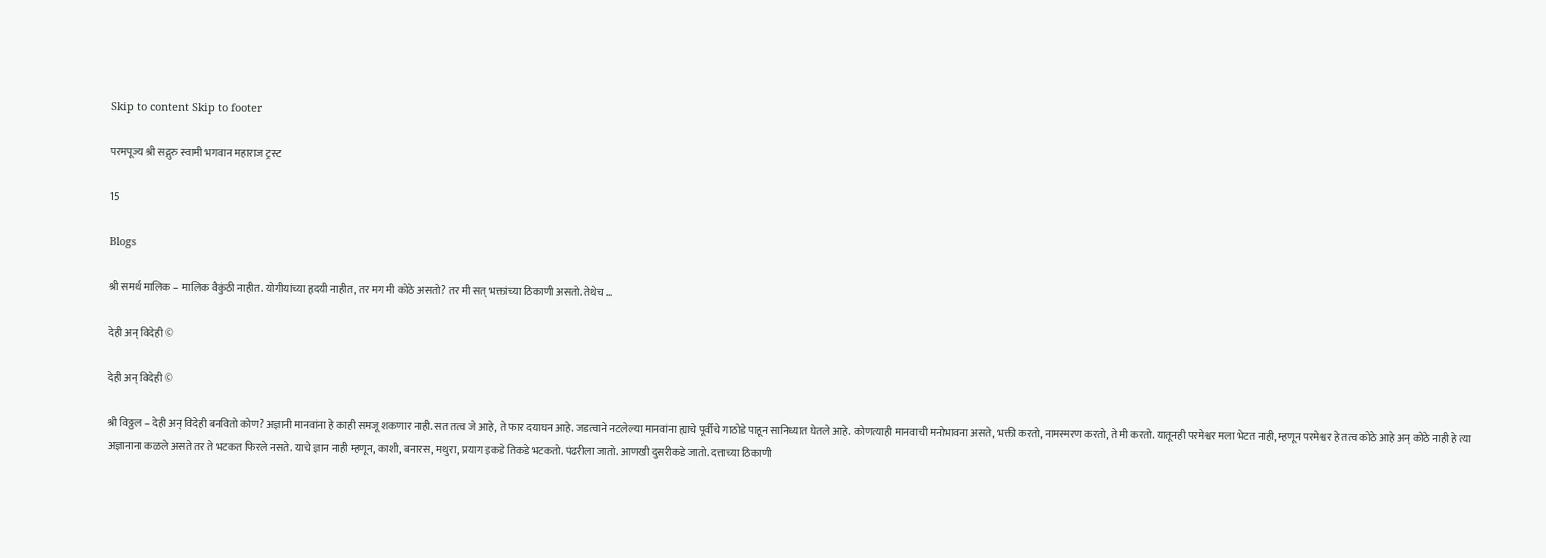Skip to content Skip to footer

परमपूज्य श्री सद्गुरु स्वामी भगवान महाराज ट्रस्ट

15

Blogs

श्री समर्थ मालिक – मालिक वैकुंठी नाहीत. योगीयांच्या हृदयी नाहीत, तर मग मी कोठे असतो? तर मी सत् भक्तांच्या ठिकाणी असतो. तेथेच …

देही अन् विदेही ©

देही अन् विदेही ©

श्री विठ्ठल – देही अन् विदेही बनवितो कोण? अज्ञानी मानवांना हे काही समजू शकणार नाही. सत तत्व जे आहे, ते फार दयाघन आहे. जडत्वाने नटलेल्या मानवांना ह्याचे पूर्वीचे गाठोडे पाहून सानिध्यात घेतले आहे. कोणत्याही मानवाची मनोभावना असते, भक्ती करतो, नामस्मरण करतो, ते मी करतो. यातूनही परमेश्वर मला भेटत नाही, म्हणून परमेश्वर हे तत्व कोठे आहे अन् कोठे नाही हे त्या अज्ञानाना कळले असते तर ते भटकत फिरले नसते. याचे ज्ञान नाही म्हणून, काशी, बनारस, मथुरा, प्रयाग इकडे तिकडे भटकतो. पंढरीला जातो. आणखी दुसरीकडे जातो. दत्ताच्या ठिकाणी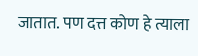जातात. पण दत्त कोण हे त्याला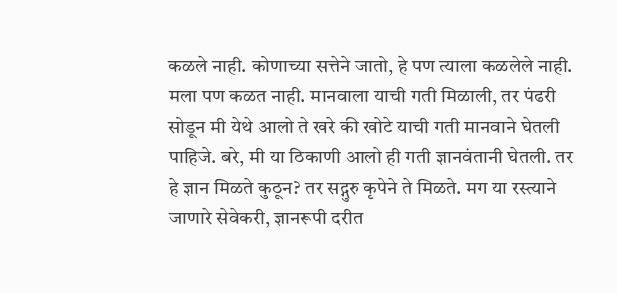कळले नाही. कोणाच्या सत्तेने जातो, हे पण त्याला कळलेले नाही. मला पण कळत नाही. मानवाला याची गती मिळाली, तर पंढरी सोडून मी येथे आलो ते खरे की खोटे याची गती मानवाने घेतली पाहिजे. बरे, मी या ठिकाणी आलो ही गती ज्ञानवंतानी घेतली. तर हे ज्ञान मिळते कुठून? तर सद्गुरु कृपेने ते मिळते. मग या रस्त्याने जाणारे सेवेकरी, ज्ञानरूपी दरीत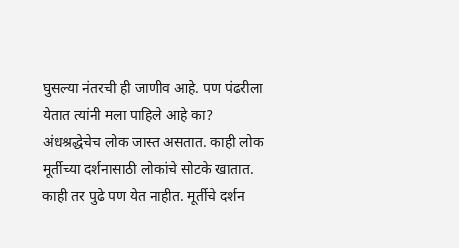घुसल्या नंतरची ही जाणीव आहे. पण पंढरीला येतात त्यांनी मला पाहिले आहे का? अंधश्रद्धेचेच लोक जास्त असतात. काही लोक मूर्तीच्या दर्शनासाठी लोकांचे सोटके खातात. काही तर पुढे पण येत नाहीत. मूर्तीचे दर्शन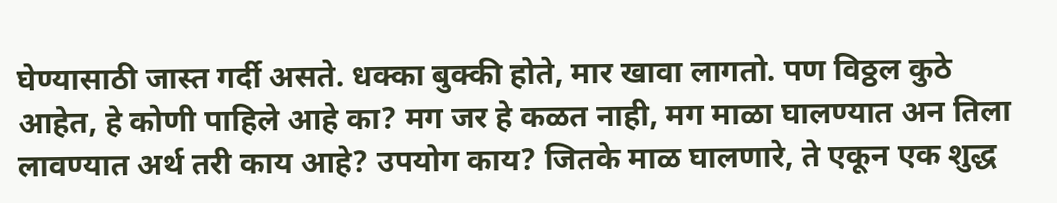घेण्यासाठी जास्त गर्दी असते. धक्का बुक्की होते, मार खावा लागतो. पण विठ्ठल कुठे आहेत, हे कोणी पाहिले आहे का? मग जर हे कळत नाही, मग माळा घालण्यात अन तिला लावण्यात अर्थ तरी काय आहे? उपयोग काय? जितके माळ घालणारे, ते एकून एक शुद्ध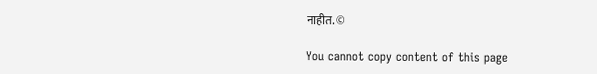नाहीत. ©

You cannot copy content of this page